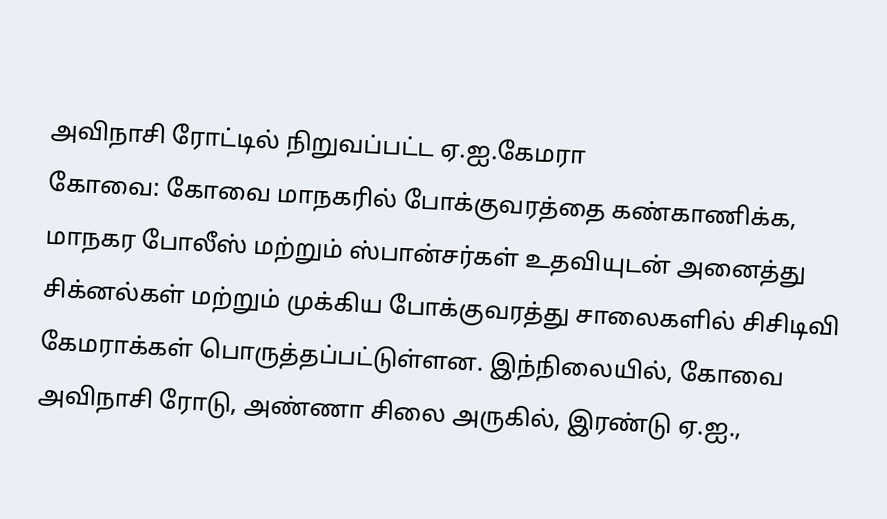அவிநாசி ரோட்டில் நிறுவப்பட்ட ஏ.ஐ.கேமரா
கோவை: கோவை மாநகரில் போக்குவரத்தை கண்காணிக்க, மாநகர போலீஸ் மற்றும் ஸ்பான்சர்கள் உதவியுடன் அனைத்து சிக்னல்கள் மற்றும் முக்கிய போக்குவரத்து சாலைகளில் சிசிடிவி கேமராக்கள் பொருத்தப்பட்டுள்ளன. இந்நிலையில், கோவை அவிநாசி ரோடு, அண்ணா சிலை அருகில், இரண்டு ஏ.ஐ.,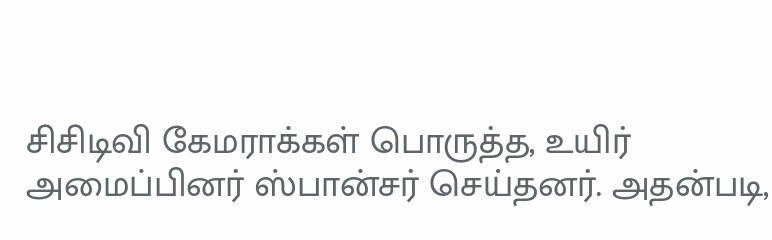சிசிடிவி கேமராக்கள் பொருத்த, உயிர் அமைப்பினர் ஸ்பான்சர் செய்தனர். அதன்படி,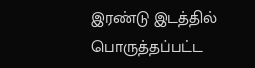இரண்டு இடத்தில் பொருத்தப்பட்ட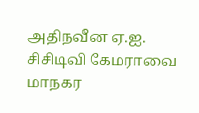அதிநவீன ஏ.ஐ. சிசிடிவி கேமராவை மாநகர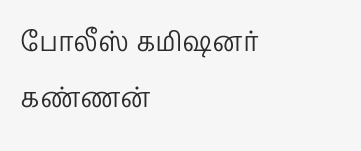போலீஸ் கமிஷனர் கண்ணன்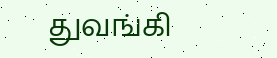துவங்கி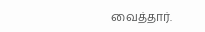வைத்தார்.